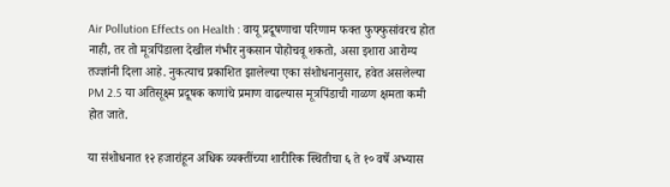Air Pollution Effects on Health : वायू प्रदूषणाचा परिणाम फक्त फुफ्फुसांवरच होत नाही, तर तो मूत्रपिंडाला देखील गंभीर नुकसान पोहोचवू शकतो, असा इशारा आरोग्य तज्ज्ञांनी दिला आहे. नुकत्याच प्रकाशित झालेल्या एका संशोधनानुसार, हवेत असलेल्या PM 2.5 या अतिसूक्ष्म प्रदूषक कणांचे प्रमाण वाढल्यास मूत्रपिंडाची गाळण क्षमता कमी होत जाते.

या संशोधनात १२ हजारांहून अधिक व्यक्तींच्या शारीरिक स्थितीचा ६ ते १० वर्षे अभ्यास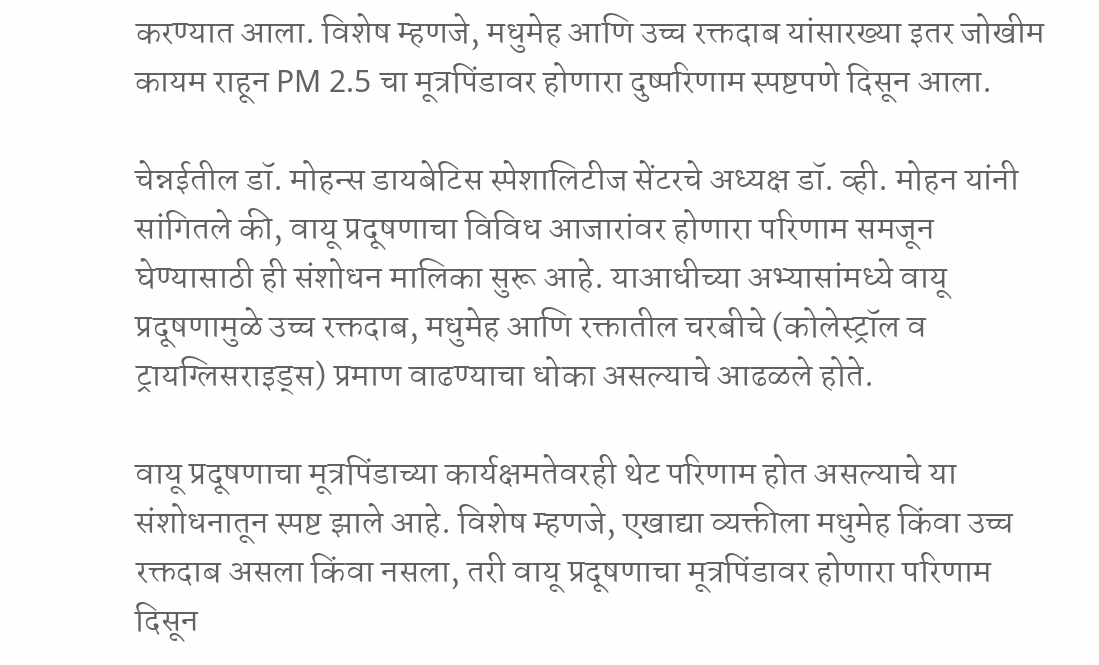करण्यात आला. विशेष म्हणजे, मधुमेह आणि उच्च रक्तदाब यांसारख्या इतर जोखीम कायम राहून PM 2.5 चा मूत्रपिंडावर होणारा दुष्परिणाम स्पष्टपणे दिसून आला.

चेन्नईतील डॉ. मोहन्स डायबेटिस स्पेशालिटीज सेंटरचे अध्यक्ष डॉ. व्ही. मोहन यांनी सांगितले की, वायू प्रदूषणाचा विविध आजारांवर होणारा परिणाम समजून घेण्यासाठी ही संशोधन मालिका सुरू आहे. याआधीच्या अभ्यासांमध्ये वायू प्रदूषणामुळे उच्च रक्तदाब, मधुमेह आणि रक्तातील चरबीचे (कोलेस्ट्रॉल व ट्रायग्लिसराइड्स) प्रमाण वाढण्याचा धोका असल्याचे आढळले होते.

वायू प्रदूषणाचा मूत्रपिंडाच्या कार्यक्षमतेवरही थेट परिणाम होत असल्याचे या संशोधनातून स्पष्ट झाले आहे. विशेष म्हणजे, एखाद्या व्यक्तीला मधुमेह किंवा उच्च रक्तदाब असला किंवा नसला, तरी वायू प्रदूषणाचा मूत्रपिंडावर होणारा परिणाम दिसून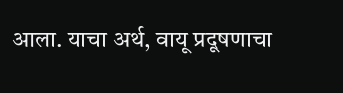आला. याचा अर्थ, वायू प्रदूषणाचा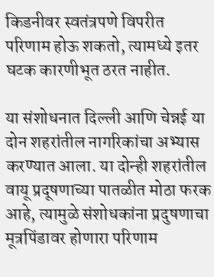किडनीवर स्वतंत्रपणे विपरीत परिणाम होऊ शकतो, त्यामध्ये इतर घटक कारणीभूत ठरत नाहीत.

या संशोधनात दिल्ली आणि चेन्नई या दोन शहरांतील नागरिकांचा अभ्यास करण्यात आला. या दोन्ही शहरांतील वायू प्रदूषणाच्या पातळीत मोठा फरक आहे, त्यामुळे संशोधकांना प्रदुषणाचा मूत्रपिंडावर होणारा परिणाम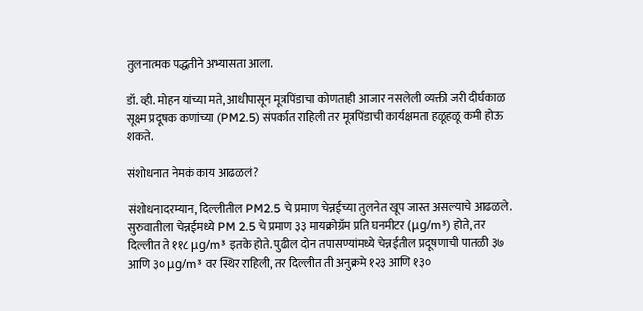तुलनात्मक पद्धतीने अभ्यासता आला.

डॉ. व्ही. मोहन यांच्या मते, आधीपासून मूत्रपिंडाचा कोणताही आजार नसलेली व्यक्ती जरी दीर्घकाळ सूक्ष्म प्रदूषक कणांच्या (PM2.5) संपर्कात राहिली तर मूत्रपिंडाची कार्यक्षमता हळूहळू कमी होऊ शकते.

संशोधनात नेमकं काय आढळलं?

संशोधनादरम्यान, दिल्लीतील PM2.5 चे प्रमाण चेन्नईच्या तुलनेत खूप जास्त असल्याचे आढळले. सुरुवातीला चेन्नईमध्ये PM 2.5 चे प्रमाण ३३ मायक्रोग्रॅम प्रति घनमीटर (μg/m³) होते, तर दिल्लीत ते ११८ μg/m³ इतके होते. पुढील दोन तपासण्यांमध्ये चेन्नईतील प्रदूषणाची पातळी ३७ आणि ३० μg/m³ वर स्थिर राहिली, तर दिल्लीत ती अनुक्रमे १२३ आणि १३०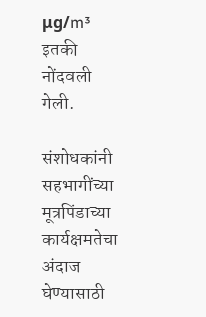μg/m³ इतकी नोंदवली गेली.

संशोधकांनी सहभागींच्या मूत्रपिंडाच्या कार्यक्षमतेचा अंदाज घेण्यासाठी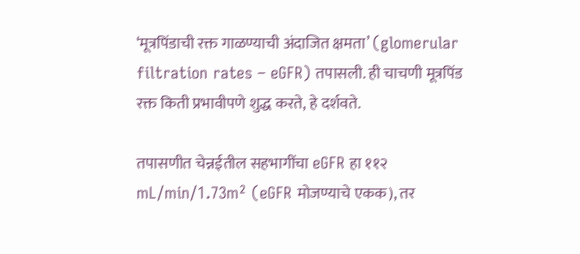‘मूत्रपिंडाची रक्त गाळण्याची अंदाजित क्षमता’ (glomerular filtration rates – eGFR) तपासली. ही चाचणी मूत्रपिंड रक्त किती प्रभावीपणे शुद्ध करते, हे दर्शवते.

तपासणीत चेन्नईतील सहभागींचा eGFR हा ११२ mL/min/1.73m² (eGFR मोजण्याचे एकक), तर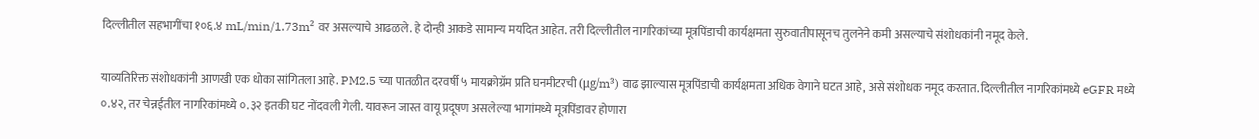दिल्लीतील सहभागींचा १०६.४ mL/min/1.73m² वर असल्याचे आढळले. हे दोन्ही आकडे सामान्य मर्यादेत आहेत. तरी दिल्लीतील नागरिकांच्या मूत्रपिंडाची कार्यक्षमता सुरुवातीपासूनच तुलनेने कमी असल्याचे संशोधकांनी नमूद केले.

याव्यतिरिक्त संशोधकांनी आणखी एक धोका सांगितला आहे. PM2.5 च्या पातळीत दरवर्षी ५ मायक्रोग्रॅम प्रति घनमीटरची (μg/m³) वाढ झाल्यास मूत्रपिंडाची कार्यक्षमता अधिक वेगाने घटत आहे, असे संशोधक नमूद करतात. दिल्लीतील नागरिकांमध्ये eGFR मध्ये ०.४२, तर चेन्नईतील नागरिकांमध्ये ०.३२ इतकी घट नोंदवली गेली. यावरून जास्त वायू प्रदूषण असलेल्या भागांमध्ये मूत्रपिंडावर होणारा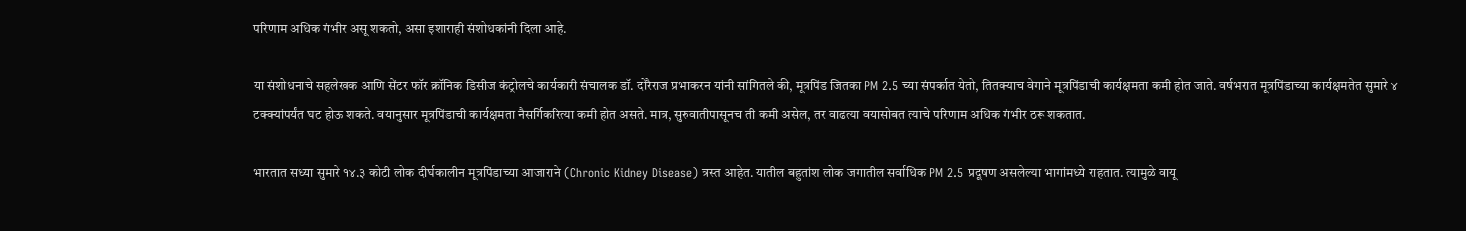परिणाम अधिक गंभीर असू शकतो, असा इशाराही संशोधकांनी दिला आहे.

या संशोधनाचे सहलेखक आणि सेंटर फॉर क्रॉनिक डिसीज कंट्रोलचे कार्यकारी संचालक डॉ. दोरैराज प्रभाकरन यांनी सांगितले की, मूत्रपिंड जितका PM 2.5 च्या संपर्कात येतो, तितक्याच वेगाने मूत्रपिंडाची कार्यक्षमता कमी होत जाते. वर्षभरात मूत्रपिंडाच्या कार्यक्षमतेत सुमारे ४ टक्क्यांपर्यंत घट होऊ शकते. वयानुसार मूत्रपिंडाची कार्यक्षमता नैसर्गिकरित्या कमी होत असते. मात्र, सुरुवातीपासूनच ती कमी असेल, तर वाढत्या वयासोबत त्याचे परिणाम अधिक गंभीर ठरू शकतात.

भारतात सध्या सुमारे १४.३ कोटी लोक दीर्घकालीन मूत्रपिंडाच्या आजाराने (Chronic Kidney Disease) त्रस्त आहेत. यातील बहुतांश लोक जगातील सर्वाधिक PM 2.5 प्रदूषण असलेल्या भागांमध्ये राहतात. त्यामुळे वायू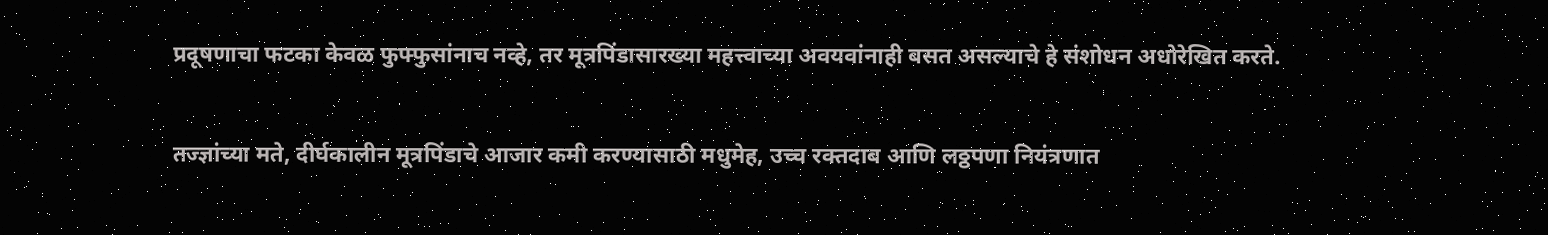प्रदूषणाचा फटका केवळ फुफ्फुसांनाच नव्हे, तर मूत्रपिंडासारख्या महत्त्वाच्या अवयवांनाही बसत असल्याचे हे संशोधन अधोरेखित करते.

तज्ज्ञांच्या मते, दीर्घकालीन मूत्रपिंडाचे आजार कमी करण्यासाठी मधुमेह, उच्च रक्तदाब आणि लठ्ठपणा नियंत्रणात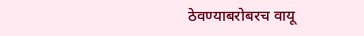ठेवण्याबरोबरच वायू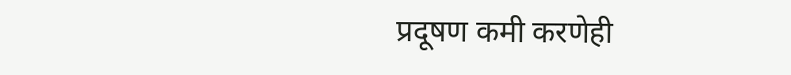प्रदूषण कमी करणेही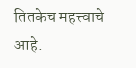तितकेच महत्त्वाचे आहे.